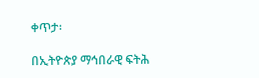ቀጥታ፡

በኢትዮጵያ ማኅበራዊ ፍትሕ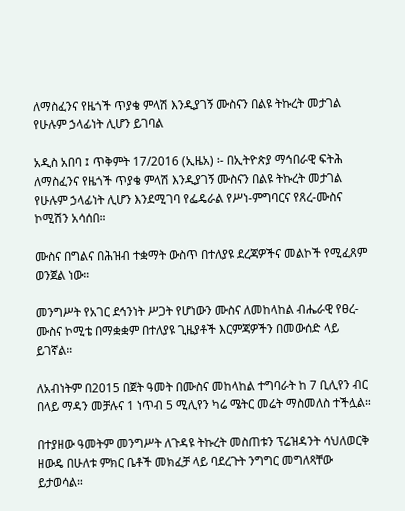ለማስፈንና የዜጎች ጥያቄ ምላሽ እንዲያገኝ ሙስናን በልዩ ትኩረት መታገል የሁሉም ኃላፊነት ሊሆን ይገባል

አዲስ አበባ ፤ ጥቅምት 17/2016 (ኢዜአ) ፡- በኢትዮጵያ ማኅበራዊ ፍትሕ ለማስፈንና የዜጎች ጥያቄ ምላሽ እንዲያገኝ ሙስናን በልዩ ትኩረት መታገል የሁሉም ኃላፊነት ሊሆን እንደሚገባ የፌዴራል የሥነ-ምግባርና የጸረ-ሙስና ኮሚሽን አሳሰበ።

ሙስና በግልና በሕዝብ ተቋማት ውስጥ በተለያዩ ደረጃዎችና መልኮች የሚፈጸም ወንጀል ነው።

መንግሥት የአገር ደኅንነት ሥጋት የሆነውን ሙስና ለመከላከል ብሔራዊ የፀረ-ሙስና ኮሚቴ በማቋቋም በተለያዩ ጊዜያቶች እርምጃዎችን በመውሰድ ላይ ይገኛል።

ለአብነትም በ2015 በጀት ዓመት በሙስና መከላከል ተግባራት ከ 7 ቢሊየን ብር በላይ ማዳን መቻሉና 1 ነጥብ 5 ሚሊየን ካሬ ሜትር መሬት ማስመለስ ተችሏል።

በተያዘው ዓመትም መንግሥት ለጉዳዩ ትኩረት መስጠቱን ፕሬዝዳንት ሳህለወርቅ ዘውዴ በሁለቱ ምክር ቤቶች መክፈቻ ላይ ባደረጉት ንግግር መግለጻቸው ይታወሳል።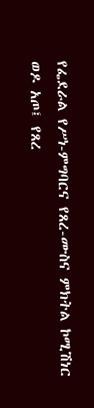የፌደራል የሥነ-ምግባርና የጸረ-ሙስና ምክትል ኮሚሽነር ወዶ አጦ፤ የጸረ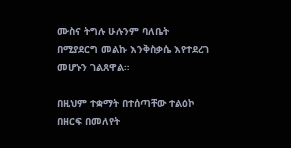ሙስና ትግሉ ሁሉንም ባለቤት በሚያደርግ መልኩ እንቅስቃሴ እየተደረገ መሆኑን ገልጸዋል።

በዚህም ተቋማት በተሰጣቸው ተልዕኮ በዘርፍ በመለየት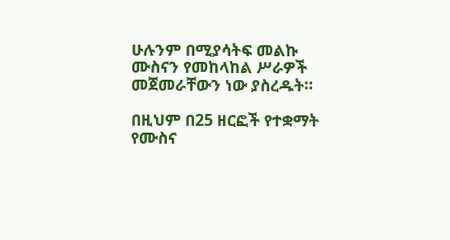ሁሉንም በሚያሳትፍ መልኩ ሙስናን የመከላከል ሥራዎች መጀመራቸውን ነው ያስረዱት።

በዚህም በ25 ዘርፎች የተቋማት የሙስና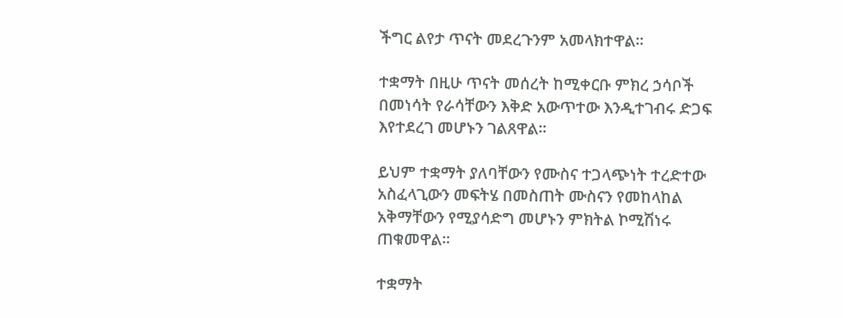ችግር ልየታ ጥናት መደረጉንም አመላክተዋል።

ተቋማት በዚሁ ጥናት መሰረት ከሚቀርቡ ምክረ ኃሳቦች በመነሳት የራሳቸውን እቅድ አውጥተው እንዲተገብሩ ድጋፍ እየተደረገ መሆኑን ገልጸዋል።

ይህም ተቋማት ያለባቸውን የሙስና ተጋላጭነት ተረድተው አስፈላጊውን መፍትሄ በመስጠት ሙስናን የመከላከል አቅማቸውን የሚያሳድግ መሆኑን ምክትል ኮሚሽነሩ ጠቁመዋል።

ተቋማት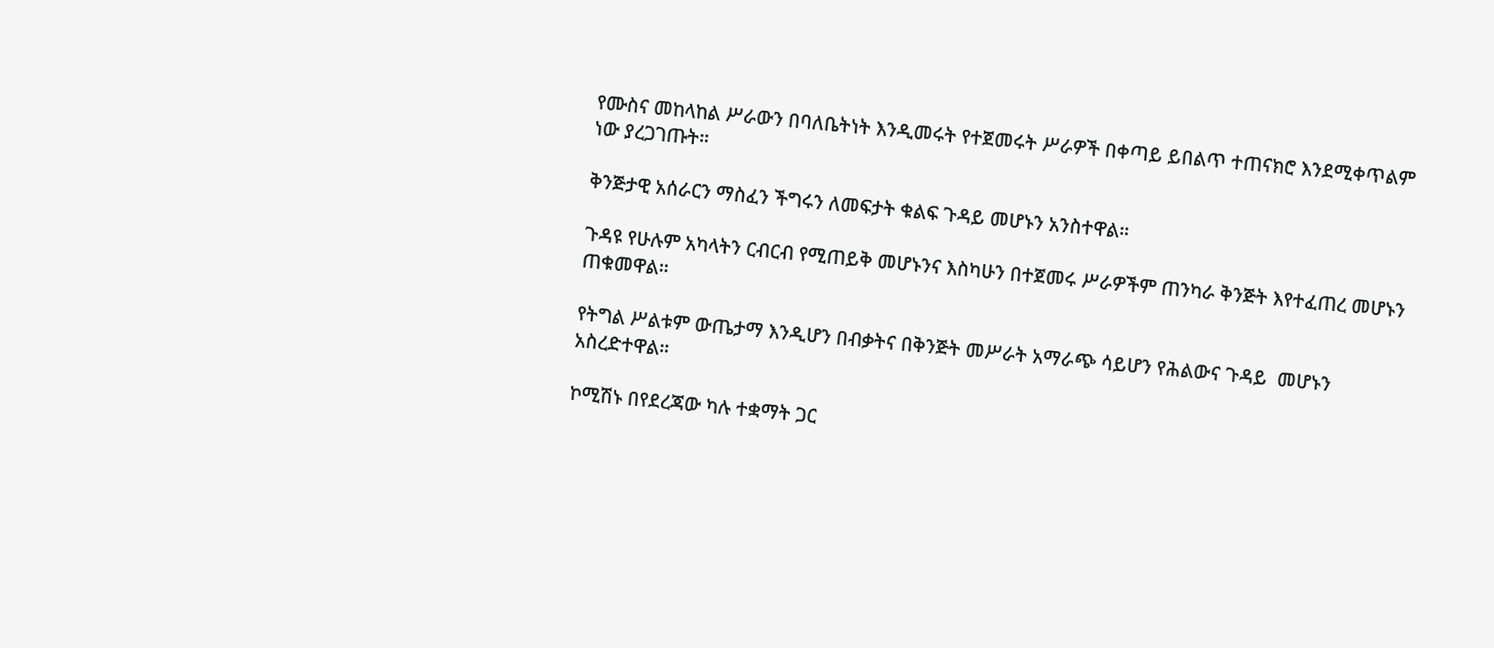የሙስና መከላከል ሥራውን በባለቤትነት እንዲመሩት የተጀመሩት ሥራዎች በቀጣይ ይበልጥ ተጠናክሮ እንደሚቀጥልም ነው ያረጋገጡት።

ቅንጅታዊ አሰራርን ማስፈን ችግሩን ለመፍታት ቁልፍ ጉዳይ መሆኑን አንስተዋል።

ጉዳዩ የሁሉም አካላትን ርብርብ የሚጠይቅ መሆኑንና እስካሁን በተጀመሩ ሥራዎችም ጠንካራ ቅንጅት እየተፈጠረ መሆኑን ጠቁመዋል።

የትግል ሥልቱም ውጤታማ እንዲሆን በብቃትና በቅንጅት መሥራት አማራጭ ሳይሆን የሕልውና ጉዳይ  መሆኑን አስረድተዋል።

ኮሚሽኑ በየደረጃው ካሉ ተቋማት ጋር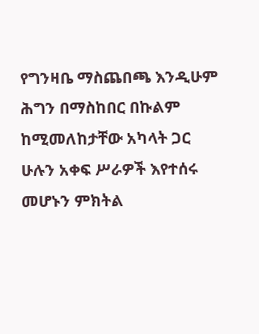የግንዛቤ ማስጨበጫ እንዲሁም ሕግን በማስከበር በኩልም ከሚመለከታቸው አካላት ጋር ሁሉን አቀፍ ሥራዎች እየተሰሩ መሆኑን ምክትል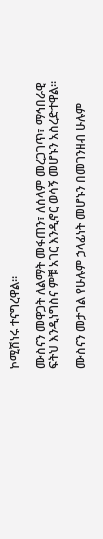ኮሚሽነሩ ተናግረዋል።

ሙስናን መዋጋት ለልማት መፋጠን፣ ለሰላም መረጋገጥ፣ ማኅበራዊ ፍትህ እንዲነግስና ምቹ አገር እንዲኖር ወሳኝ መሆኑን አስረድተዋል።

ሙስናን መታገል የሁሉም ኃላፊነት መሆኑን በመገንዘብ ሁሉም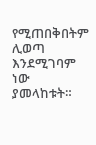የሚጠበቅበትም ሊወጣ እንደሚገባም ነው ያመላከቱት።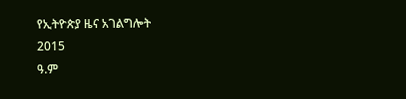የኢትዮጵያ ዜና አገልግሎት
2015
ዓ.ም